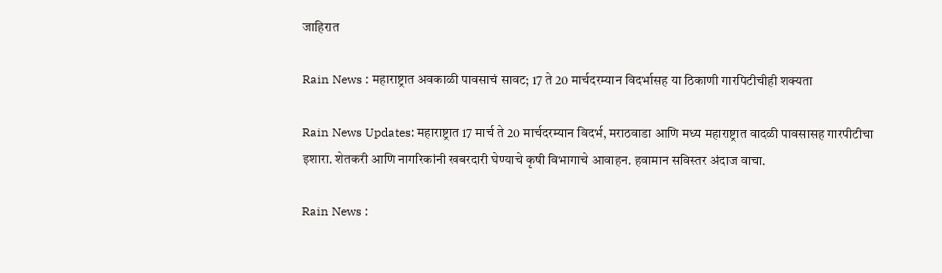जाहिरात

Rain News : महाराष्ट्रात अवकाळी पावसाचं सावट; 17 ते 20 मार्चदरम्यान विदर्भासह या ठिकाणी गारपिटीचीही शक्यता

Rain News Updates: महाराष्ट्रात 17 मार्च ते 20 मार्चदरम्यान विदर्भ, मराठवाडा आणि मध्य महाराष्ट्रात वादळी पावसासह गारपीटीचा इशारा. शेतकरी आणि नागरिकांनी खबरदारी घेण्याचे कृषी विभागाचे आवाहन. हवामान सविस्तर अंदाज वाचा.

Rain News :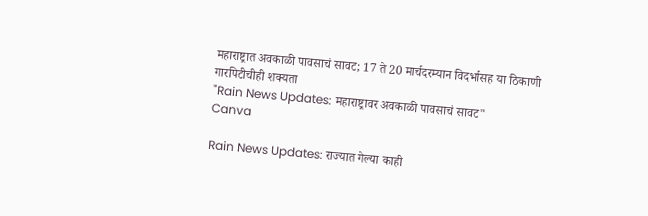महाराष्ट्रात अवकाळी पावसाचं सावट; 17 ते 20 मार्चदरम्यान विदर्भासह या ठिकाणी गारपिटीचीही शक्यता
"Rain News Updates: महाराष्ट्रावर अवकाळी पावसाचं सावट"
Canva

Rain News Updates: राज्यात गेल्या काही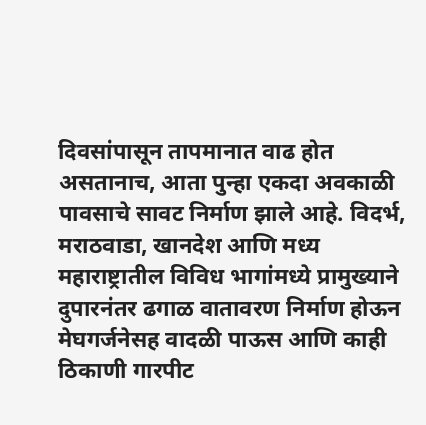दिवसांपासून तापमानात वाढ होत असतानाच, आता पुन्हा एकदा अवकाळी पावसाचे सावट निर्माण झाले आहे. विदर्भ, मराठवाडा, खानदेश आणि मध्य महाराष्ट्रातील विविध भागांमध्ये प्रामुख्याने दुपारनंतर ढगाळ वातावरण निर्माण होऊन मेघगर्जनेसह वादळी पाऊस आणि काही ठिकाणी गारपीट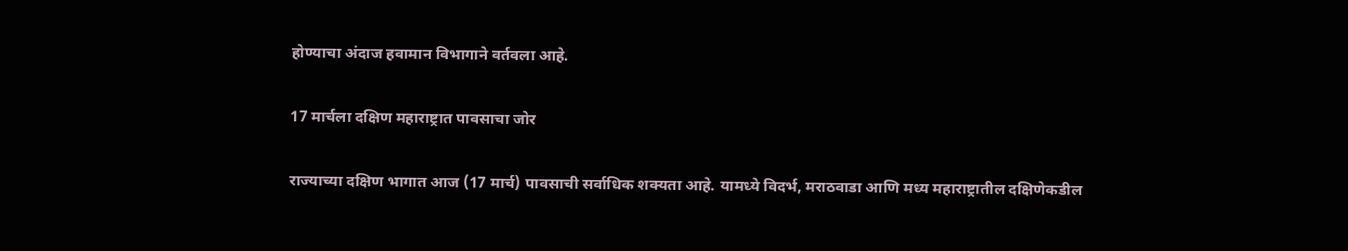होण्याचा अंदाज हवामान विभागाने वर्तवला आहे.

17 मार्चला दक्षिण महाराष्ट्रात पावसाचा जोर

राज्याच्या दक्षिण भागात आज (17 मार्च) पावसाची सर्वाधिक शक्यता आहे. यामध्ये विदर्भ, मराठवाडा आणि मध्य महाराष्ट्रातील दक्षिणेकडील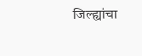जिल्ह्यांचा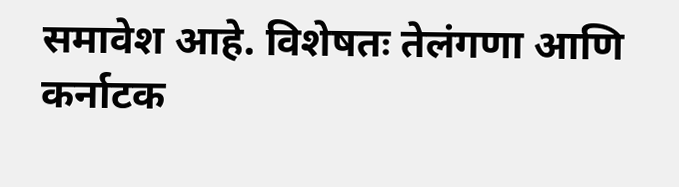समावेश आहे. विशेषतः तेलंगणा आणि कर्नाटक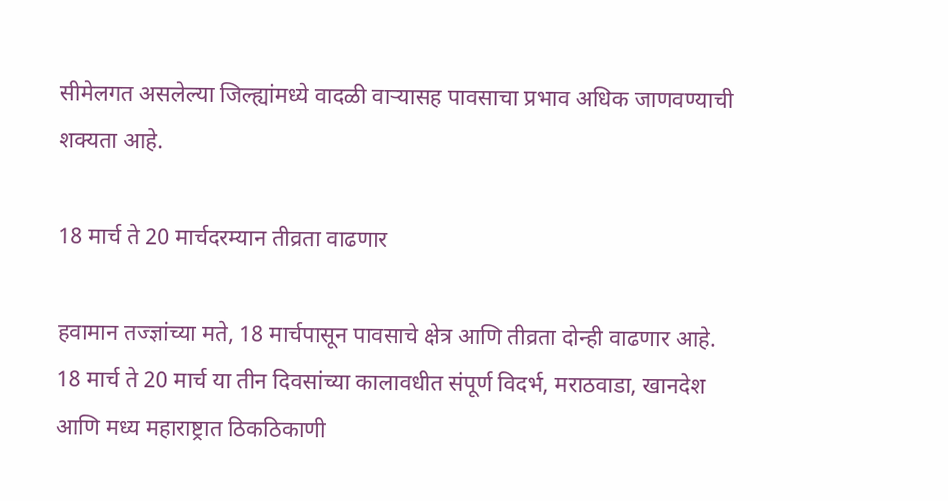सीमेलगत असलेल्या जिल्ह्यांमध्ये वादळी वाऱ्यासह पावसाचा प्रभाव अधिक जाणवण्याची शक्यता आहे.

18 मार्च ते 20 मार्चदरम्यान तीव्रता वाढणार

हवामान तज्ज्ञांच्या मते, 18 मार्चपासून पावसाचे क्षेत्र आणि तीव्रता दोन्ही वाढणार आहे. 18 मार्च ते 20 मार्च या तीन दिवसांच्या कालावधीत संपूर्ण विदर्भ, मराठवाडा, खानदेश आणि मध्य महाराष्ट्रात ठिकठिकाणी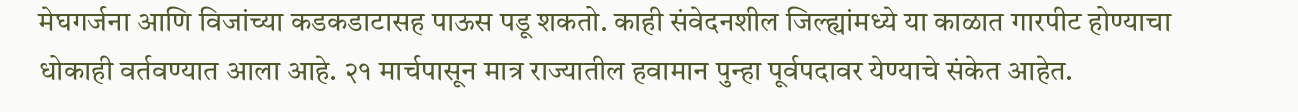मेघगर्जना आणि विजांच्या कडकडाटासह पाऊस पडू शकतो. काही संवेदनशील जिल्ह्यांमध्ये या काळात गारपीट होण्याचा धोकाही वर्तवण्यात आला आहे. २१ मार्चपासून मात्र राज्यातील हवामान पुन्हा पूर्वपदावर येण्याचे संकेत आहेत.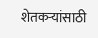शेतकऱ्यांसाठी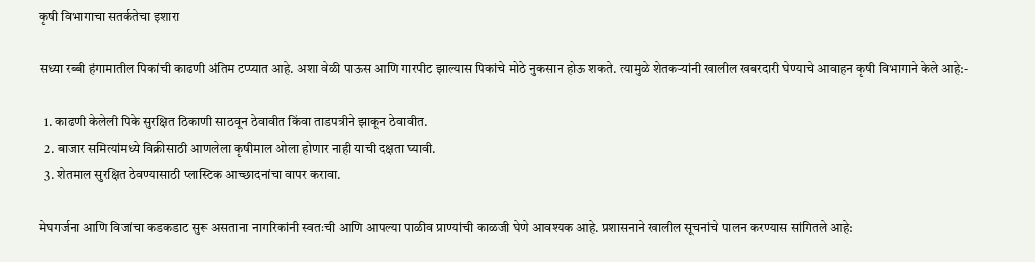कृषी विभागाचा सतर्कतेचा इशारा

सध्या रब्बी हंगामातील पिकांची काढणी अंतिम टप्प्यात आहे. अशा वेळी पाऊस आणि गारपीट झाल्यास पिकांचे मोठे नुकसान होऊ शकते. त्यामुळे शेतकऱ्यांनी खालील खबरदारी घेण्याचे आवाहन कृषी विभागाने केले आहे:-

  1. काढणी केलेली पिके सुरक्षित ठिकाणी साठवून ठेवावीत किंवा ताडपत्रीने झाकून ठेवावीत.
  2. बाजार समित्यांमध्ये विक्रीसाठी आणलेला कृषीमाल ओला होणार नाही याची दक्षता घ्यावी.
  3. शेतमाल सुरक्षित ठेवण्यासाठी प्लास्टिक आच्छादनांचा वापर करावा.

मेघगर्जना आणि विजांचा कडकडाट सुरू असताना नागरिकांनी स्वतःची आणि आपल्या पाळीव प्राण्यांची काळजी घेणे आवश्यक आहे. प्रशासनाने खालील सूचनांचे पालन करण्यास सांगितले आहे: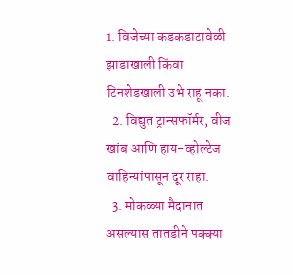1. विजेच्या कडकडाटावेळी झाडाखाली किंवा टिनशेडखाली उभे राहू नका.
  2. विद्युत ट्रान्सफॉर्मर, वीज खांब आणि हाय-व्होल्टेज वाहिन्यांपासून दूर राहा.
  3. मोकळ्या मैदानात असल्यास तातडीने पक्क्या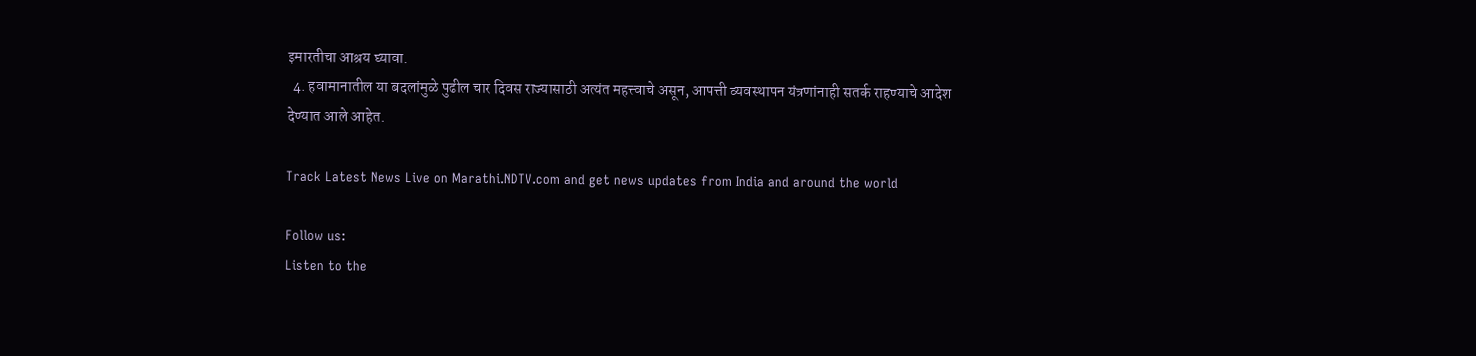इमारतीचा आश्रय घ्यावा.
  4. हवामानातील या बदलांमुळे पुढील चार दिवस राज्यासाठी अत्यंत महत्त्वाचे असून, आपत्ती व्यवस्थापन यंत्रणांनाही सतर्क राहण्याचे आदेश देण्यात आले आहेत.

Track Latest News Live on Marathi.NDTV.com and get news updates from India and around the world

Follow us:
Listen to the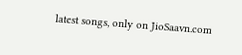latest songs, only on JioSaavn.com